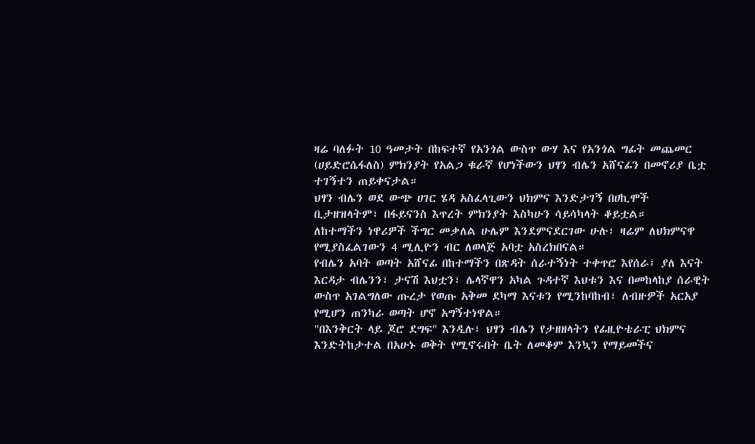ዛሬ ባለፉት 10 ዓመታት በከፍተኛ የአንጎል ውስጥ ውሃ እና የአንጎል ግፊት መጨመር (ሀይድሮሴፋለስ) ምክንያት የአልጋ ቁራኛ የሆነችውን ህፃን ብሌን አሸናፊን በመኖሪያ ቤቷ ተገኝተን ጠይቀናታል።
ህፃን ብሌን ወደ ውጭ ሀገር ሄዳ አስፈላጊውን ህክምና እንድታገኝ በሀኪሞች ቢታዘዝላትም፣ በፋይናንስ እጥረት ምክንያት እስካሁን ሳይሳካላት ቆይቷል።
ለከተማችን ነዋሪዎች ችግር መቃለል ሁሌም እንደምናደርገው ሁሉ፣ ዛሬም ለህክምናዋ የሚያስፈልገውን 4 ሚሊዮን ብር ለወላጅ አባቷ አስረክበናል።
የብሌን አባት ወጣት አሸናፊ በከተማችን በጽዳት ሰራተኝነት ተቀጥሮ እየሰራ፤ ያለ እናት እርዳታ ብሌንን፣ ታናሽ እህቷን፣ ሌላኛዋን አካል ጉዳተኛ እህቱን እና በመከላከያ ሰራዊት ውስጥ አገልግለው ጡረታ የወጡ አቅመ ደካማ እናቱን የሚንከባከብ፣ ለብዙዎች አርአያ የሚሆን ጠንካራ ወጣት ሆኖ አግኝተነዋል።
"በእንቅርት ላይ ጆሮ ደግፍ" እንዲሉ፣ ህፃን ብሌን የታዘዘላትን የፊዚዮቴራፒ ህክምና እንድትከታተል በአሁኑ ወቅት የሚኖሩበት ቤት ለመቆም እንኳን የማይመችና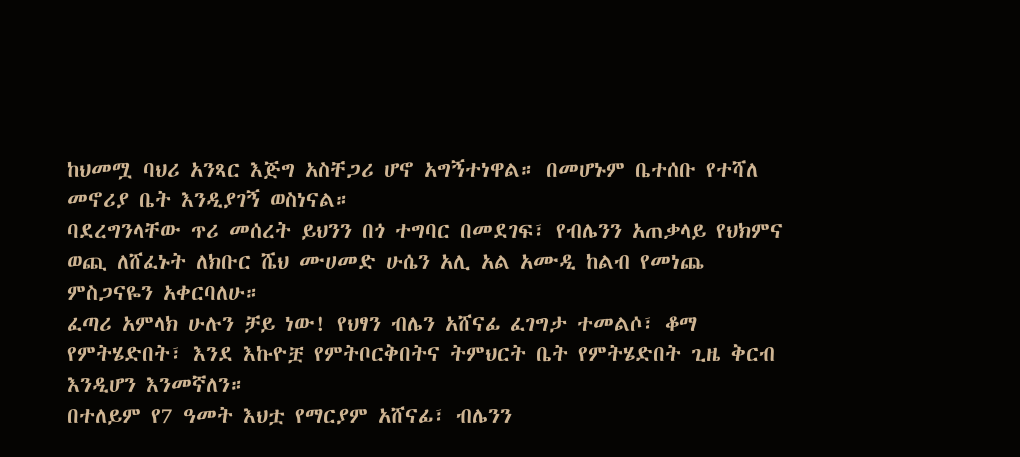ከህመሟ ባህሪ አንጻር እጅግ አስቸጋሪ ሆኖ አግኝተነዋል። በመሆኑም ቤተሰቡ የተሻለ መኖሪያ ቤት እንዲያገኝ ወስነናል።
ባደረግንላቸው ጥሪ መሰረት ይህንን በጎ ተግባር በመደገፍ፣ የብሌንን አጠቃላይ የህክምና ወጪ ለሸፈኑት ለክቡር ሼህ ሙሀመድ ሁሴን አሊ አል አሙዲ ከልብ የመነጨ ምስጋናዬን አቀርባለሁ።
ፈጣሪ አምላክ ሁሉን ቻይ ነው! የህፃን ብሌን አሸናፊ ፈገግታ ተመልሶ፣ ቆማ የምትሄድበት፣ እንደ እኩዮቿ የምትቦርቅበትና ትምህርት ቤት የምትሄድበት ጊዜ ቅርብ እንዲሆን እንመኛለን።
በተለይም የ7 ዓመት እህቷ የማርያም አሸናፊ፣ ብሌንን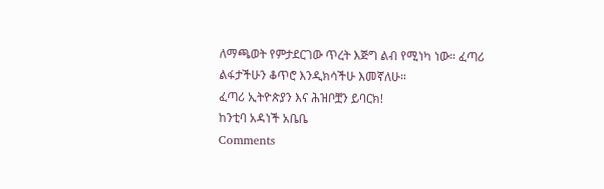ለማጫወት የምታደርገው ጥረት እጅግ ልብ የሚነካ ነው። ፈጣሪ ልፋታችሁን ቆጥሮ እንዲክሳችሁ እመኛለሁ።
ፈጣሪ ኢትዮጵያን እና ሕዝቦቿን ይባርክ!
ከንቲባ አዳነች አቤቤ
Comments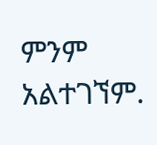ምንም አልተገኘም.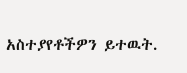አስተያየቶችዎን ይተዉት.